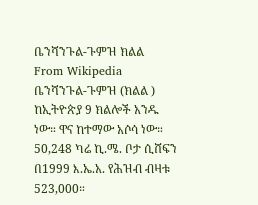ቤንሻንጉል-ጉምዝ ክልል
From Wikipedia
ቤንሻንጉል-ጉምዝ (ክልል ) ከኢትዮጵያ 9 ክልሎች አንዱ ነው። ዋና ከተማው አሶሳ ነው። 50,248 ካሬ ኪ.ሜ. ቦታ ሲሸፍን በ1999 እ.ኤ.አ. የሕዝብ ብዛቱ 523,000።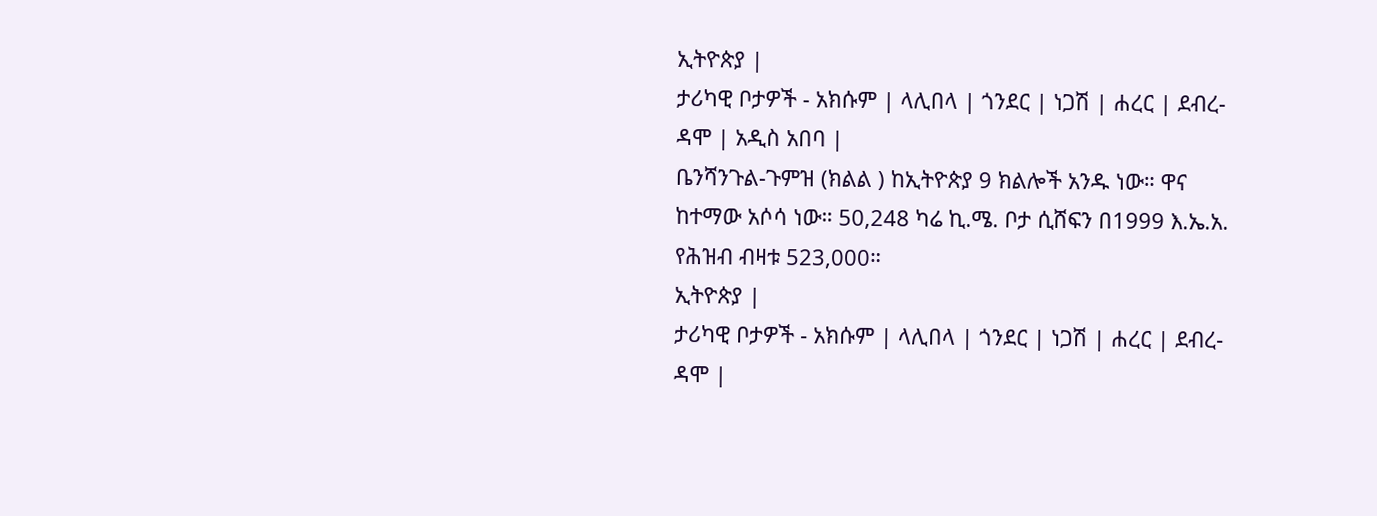ኢትዮጵያ |
ታሪካዊ ቦታዎች - አክሱም | ላሊበላ | ጎንደር | ነጋሽ | ሐረር | ደብረ-ዳሞ | አዲስ አበባ |
ቤንሻንጉል-ጉምዝ (ክልል ) ከኢትዮጵያ 9 ክልሎች አንዱ ነው። ዋና ከተማው አሶሳ ነው። 50,248 ካሬ ኪ.ሜ. ቦታ ሲሸፍን በ1999 እ.ኤ.አ. የሕዝብ ብዛቱ 523,000።
ኢትዮጵያ |
ታሪካዊ ቦታዎች - አክሱም | ላሊበላ | ጎንደር | ነጋሽ | ሐረር | ደብረ-ዳሞ |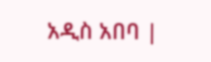አዲስ አበባ |